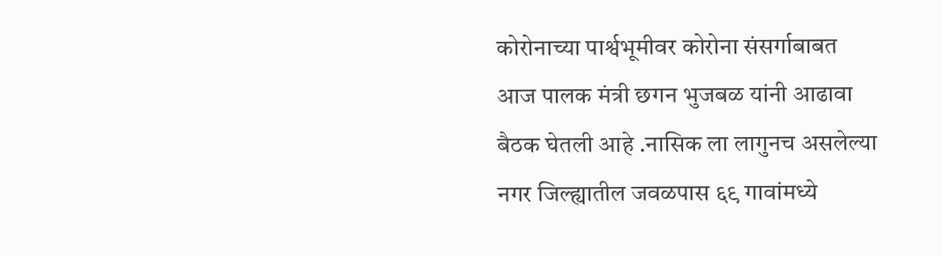कोरोनाच्या पार्श्वभूमीवर कोरोना संसर्गाबाबत आज पालक मंत्री छगन भुजबळ यांनी आढावा बैठक घेतली आहे .नासिक ला लागुनच असलेल्या नगर जिल्ह्यातील जवळपास ६९ गावांमध्ये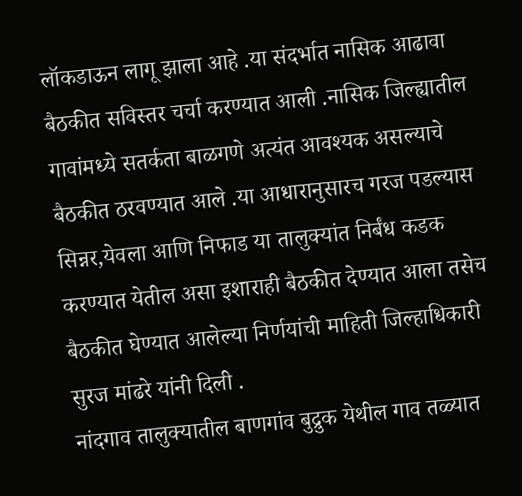लॉकडाऊन लागू झाला आहे .या संदर्भात नासिक आढावा बैठकीत सविस्तर चर्चा करण्यात आली .नासिक जिल्ह्यातील गावांमध्ये सतर्कता बाळगणे अत्यंत आवश्यक असल्याचे बैठकीत ठरवण्यात आले .या आधारानुसारच गरज पडल्यास सिन्नर,येवला आणि निफाड या तालुक्यांत निर्बंध कडक करण्यात येतील असा इशाराही बैठकीत देण्यात आला तसेच बैठकीत घेण्यात आलेल्या निर्णयांची माहिती जिल्हाधिकारी सुरज मांढरे यांनी दिली .
नांदगाव तालुक्यातील बाणगांव बुद्रुक येथील गाव तळ्यात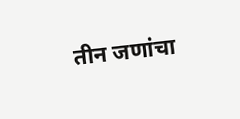तीन जणांचा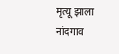मृत्यू झाला
नांदगाव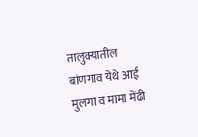तालुक्यातील बांणगाव येथे आई मुलगा व मामा मेंढी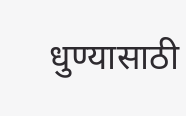धुण्यासाठी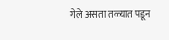गेले असता तळ्यात पडून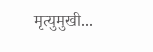मृत्युमुखी...